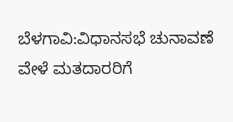ಬೆಳಗಾವಿ:ವಿಧಾನಸಭೆ ಚುನಾವಣೆ ವೇಳೆ ಮತದಾರರಿಗೆ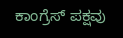ಕಾಂಗ್ರೆಸ್ ಪಕ್ಷವು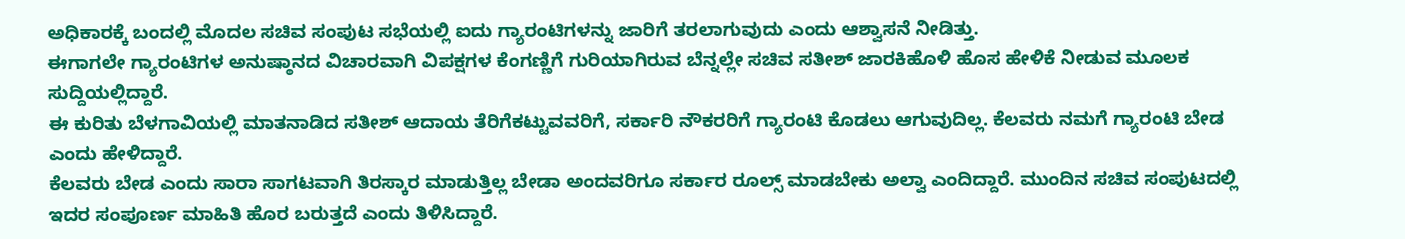ಅಧಿಕಾರಕ್ಕೆ ಬಂದಲ್ಲಿ ಮೊದಲ ಸಚಿವ ಸಂಪುಟ ಸಭೆಯಲ್ಲಿ ಐದು ಗ್ಯಾರಂಟಿಗಳನ್ನು ಜಾರಿಗೆ ತರಲಾಗುವುದು ಎಂದು ಆಶ್ವಾಸನೆ ನೀಡಿತ್ತು.
ಈಗಾಗಲೇ ಗ್ಯಾರಂಟಿಗಳ ಅನುಷ್ಠಾನದ ವಿಚಾರವಾಗಿ ವಿಪಕ್ಷಗಳ ಕೆಂಗಣ್ಣಿಗೆ ಗುರಿಯಾಗಿರುವ ಬೆನ್ನಲ್ಲೇ ಸಚಿವ ಸತೀಶ್ ಜಾರಕಿಹೊಳಿ ಹೊಸ ಹೇಳಿಕೆ ನೀಡುವ ಮೂಲಕ ಸುದ್ದಿಯಲ್ಲಿದ್ದಾರೆ.
ಈ ಕುರಿತು ಬೆಳಗಾವಿಯಲ್ಲಿ ಮಾತನಾಡಿದ ಸತೀಶ್ ಆದಾಯ ತೆರಿಗೆಕಟ್ಟುವವರಿಗೆ, ಸರ್ಕಾರಿ ನೌಕರರಿಗೆ ಗ್ಯಾರಂಟಿ ಕೊಡಲು ಆಗುವುದಿಲ್ಲ. ಕೆಲವರು ನಮಗೆ ಗ್ಯಾರಂಟಿ ಬೇಡ ಎಂದು ಹೇಳಿದ್ದಾರೆ.
ಕೆಲವರು ಬೇಡ ಎಂದು ಸಾರಾ ಸಾಗಟವಾಗಿ ತಿರಸ್ಕಾರ ಮಾಡುತ್ತಿಲ್ಲ ಬೇಡಾ ಅಂದವರಿಗೂ ಸರ್ಕಾರ ರೂಲ್ಸ್ ಮಾಡಬೇಕು ಅಲ್ವಾ ಎಂದಿದ್ದಾರೆ. ಮುಂದಿನ ಸಚಿವ ಸಂಪುಟದಲ್ಲಿ ಇದರ ಸಂಪೂರ್ಣ ಮಾಹಿತಿ ಹೊರ ಬರುತ್ತದೆ ಎಂದು ತಿಳಿಸಿದ್ದಾರೆ.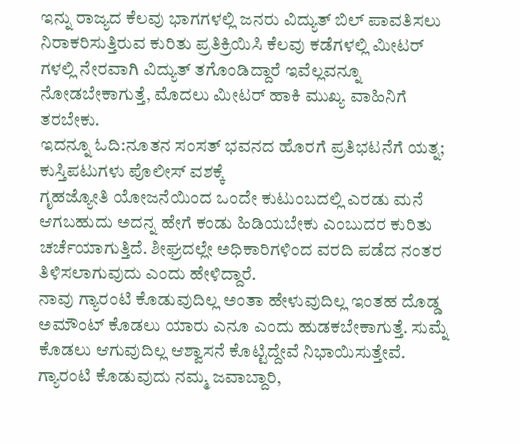ಇನ್ನು ರಾಜ್ಯದ ಕೆಲವು ಭಾಗಗಳಲ್ಲಿ ಜನರು ವಿದ್ಯುತ್ ಬಿಲ್ ಪಾವತಿಸಲು ನಿರಾಕರಿಸುತ್ತಿರುವ ಕುರಿತು ಪ್ರತಿಕ್ರಿಯಿಸಿ ಕೆಲವು ಕಡೆಗಳಲ್ಲಿ ಮೀಟರ್ ಗಳಲ್ಲಿ ನೇರವಾಗಿ ವಿದ್ಯುತ್ ತಗೊಂಡಿದ್ದಾರೆ ಇವೆಲ್ಲವನ್ನೂ ನೋಡಬೇಕಾಗುತ್ತೆ, ಮೊದಲು ಮೀಟರ್ ಹಾಕಿ ಮುಖ್ಯ ವಾಹಿನಿಗೆ ತರಬೇಕು.
ಇದನ್ನೂ ಓದಿ:ನೂತನ ಸಂಸತ್ ಭವನದ ಹೊರಗೆ ಪ್ರತಿಭಟನೆಗೆ ಯತ್ನ; ಕುಸ್ತಿಪಟುಗಳು ಪೊಲೀಸ್ ವಶಕ್ಕೆ
ಗೃಹಜ್ಯೋತಿ ಯೋಜನೆಯಿಂದ ಒಂದೇ ಕುಟುಂಬದಲ್ಲಿ ಎರಡು ಮನೆ ಆಗಬಹುದು ಅದನ್ನ ಹೇಗೆ ಕಂಡು ಹಿಡಿಯಬೇಕು ಎಂಬುದರ ಕುರಿತು ಚರ್ಚೆಯಾಗುತ್ತಿದೆ. ಶೀಘ್ರದಲ್ಲೇ ಅಧಿಕಾರಿಗಳಿಂದ ವರದಿ ಪಡೆದ ನಂತರ ತಿಳಿಸಲಾಗುವುದು ಎಂದು ಹೇಳಿದ್ದಾರೆ.
ನಾವು ಗ್ಯಾರಂಟಿ ಕೊಡುವುದಿಲ್ಲ ಅಂತಾ ಹೇಳುವುದಿಲ್ಲ ಇಂತಹ ದೊಡ್ಡ ಅಮೌಂಟ್ ಕೊಡಲು ಯಾರು ಎನೂ ಎಂದು ಹುಡಕಬೇಕಾಗುತ್ತೆ. ಸುಮ್ನೆ ಕೊಡಲು ಆಗುವುದಿಲ್ಲ ಆಶ್ವಾಸನೆ ಕೊಟ್ಟಿದ್ದೇವೆ ನಿಭಾಯಿಸುತ್ತೇವೆ.
ಗ್ಯಾರಂಟಿ ಕೊಡುವುದು ನಮ್ಮ ಜವಾಬ್ದಾರಿ,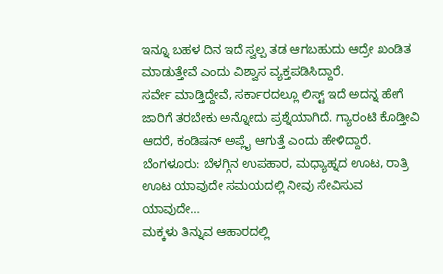ಇನ್ನೂ ಬಹಳ ದಿನ ಇದೆ ಸ್ವಲ್ಪ ತಡ ಆಗಬಹುದು ಆದ್ರೇ ಖಂಡಿತ ಮಾಡುತ್ತೇವೆ ಎಂದು ವಿಶ್ವಾಸ ವ್ಯಕ್ತಪಡಿಸಿದ್ದಾರೆ.
ಸರ್ವೇ ಮಾಡ್ತಿದ್ದೇವೆ, ಸರ್ಕಾರದಲ್ಲೂ ಲಿಸ್ಟ್ ಇದೆ ಅದನ್ನ ಹೇಗೆ ಜಾರಿಗೆ ತರಬೇಕು ಅನ್ನೋದು ಪ್ರಶ್ನೆಯಾಗಿದೆ. ಗ್ಯಾರಂಟಿ ಕೊಡ್ತೀವಿ ಆದರೆ, ಕಂಡಿಷನ್ ಅಪ್ಲೈ ಆಗುತ್ತೆ ಎಂದು ಹೇಳಿದ್ದಾರೆ.
ಬೆಂಗಳೂರು: ಬೆಳಗ್ಗಿನ ಉಪಹಾರ, ಮಧ್ಯಾಹ್ನದ ಊಟ, ರಾತ್ರಿ ಊಟ ಯಾವುದೇ ಸಮಯದಲ್ಲಿ ನೀವು ಸೇವಿಸುವ ಯಾವುದೇ…
ಮಕ್ಕಳು ತಿನ್ನುವ ಆಹಾರದಲ್ಲಿ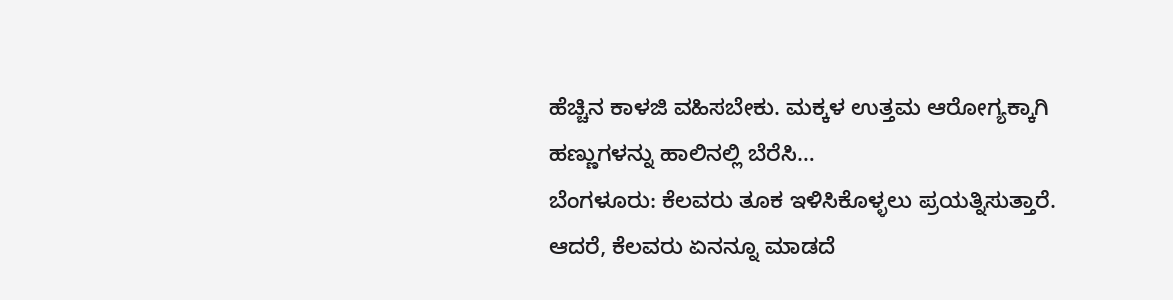ಹೆಚ್ಚಿನ ಕಾಳಜಿ ವಹಿಸಬೇಕು. ಮಕ್ಕಳ ಉತ್ತಮ ಆರೋಗ್ಯಕ್ಕಾಗಿ ಹಣ್ಣುಗಳನ್ನು ಹಾಲಿನಲ್ಲಿ ಬೆರೆಸಿ…
ಬೆಂಗಳೂರು: ಕೆಲವರು ತೂಕ ಇಳಿಸಿಕೊಳ್ಳಲು ಪ್ರಯತ್ನಿಸುತ್ತಾರೆ. ಆದರೆ, ಕೆಲವರು ಏನನ್ನೂ ಮಾಡದೆ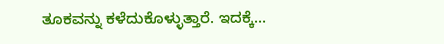ತೂಕವನ್ನು ಕಳೆದುಕೊಳ್ಳುತ್ತಾರೆ. ಇದಕ್ಕೆ…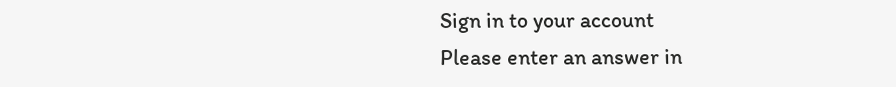Sign in to your account
Please enter an answer in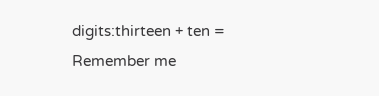digits:thirteen + ten =
Remember me